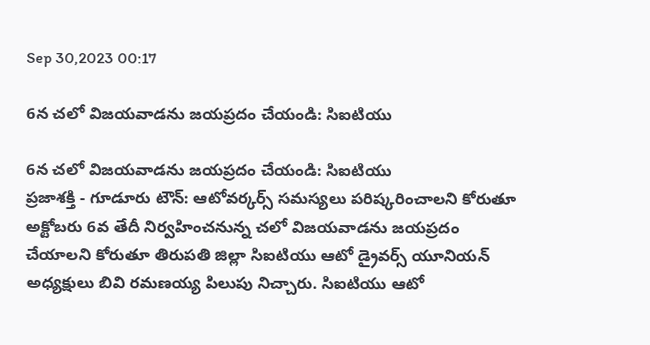Sep 30,2023 00:17

6న చలో విజయవాడను జయప్రదం చేయండి: సిఐటియు

6న చలో విజయవాడను జయప్రదం చేయండి: సిఐటియు
ప్రజాశక్తి - గూడూరు టౌన్‌: ఆటోవర్కర్స్‌ సమస్యలు పరిష్కరించాలని కోరుతూ అక్టోబరు 6వ తేదీ నిర్వహించనున్న చలో విజయవాడను జయప్రదం చేయాలని కోరుతూ తిరుపతి జిల్లా సిఐటియు ఆటో డ్రైవర్స్‌ యూనియన్‌ అధ్యక్షులు బివి రమణయ్య పిలుపు నిచ్చారు. సిఐటియు ఆటో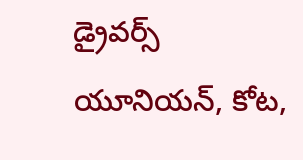డ్రైవర్స్‌ యూనియన్‌, కోట,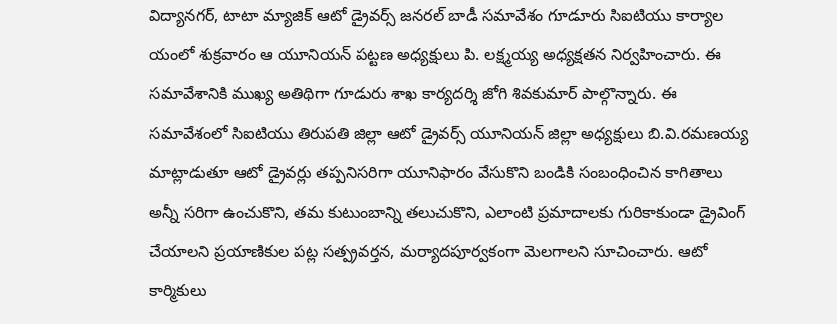విద్యానగర్‌, టాటా మ్యాజిక్‌ ఆటో డ్రైవర్స్‌ జనరల్‌ బాడీ సమావేశం గూడూరు సిఐటియు కార్యాల యంలో శుక్రవారం ఆ యూనియన్‌ పట్టణ అధ్యక్షులు పి. లక్ష్మయ్య అధ్యక్షతన నిర్వహించారు. ఈ సమావేశానికి ముఖ్య అతిథిగా గూడురు శాఖ కార్యదర్శి జోగి శివకుమార్‌ పాల్గొన్నారు. ఈ సమావేశంలో సిఐటియు తిరుపతి జిల్లా ఆటో డ్రైవర్స్‌ యూనియన్‌ జిల్లా అధ్యక్షులు బి.వి.రమణయ్య మాట్లాడుతూ ఆటో డ్రైవర్లు తప్పనిసరిగా యూనిఫారం వేసుకొని బండికి సంబంధించిన కాగితాలు అన్నీ సరిగా ఉంచుకొని, తమ కుటుంబాన్ని తలుచుకొని, ఎలాంటి ప్రమాదాలకు గురికాకుండా డ్రైవింగ్‌ చేయాలని ప్రయాణికుల పట్ల సత్ప్రవర్తన, మర్యాదపూర్వకంగా మెలగాలని సూచించారు. ఆటో కార్మికులు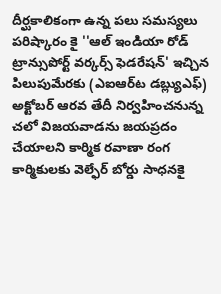దీర్ఘకాలికంగా ఉన్న పలు సమస్యలు పరిష్కారం కై ''ఆల్‌ ఇండియా రోడ్‌ ట్రాన్సుపోర్ట్‌ వర్కర్స్‌ ఫెడరేషన్‌' ఇచ్చిన పిలుపుమేరకు (ఎఐఆర్‌ట డబ్ల్యుఎఫ్‌) అక్టోబర్‌ ఆరవ తేదీ నిర్వహించనున్న చలో విజయవాడను జయప్రదం చేయాలని కార్మిక రవాణా రంగ కార్మికులకు వెల్ఫేర్‌ బోర్డు సాధనకై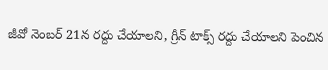జీవో నెంబర్‌ 21న రద్దు చేయాలని, గ్రీన్‌ టాక్స్‌ రద్దు చేయాలని పెంచిన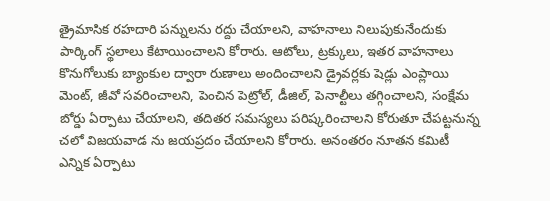త్రైమాసిక రహదారి పన్నులను రద్దు చేయాలని, వాహనాలు నిలుపుకునేందుకు పార్కింగ్‌ స్థలాలు కేటాయించాలని కోరారు. ఆటోలు, ట్రక్కులు, ఇతర వాహనాలు కొనుగోలుకు బ్యాంకుల ద్వారా రుణాలు అందించాలని డ్రైవర్లకు షెడ్లు ఎంప్లాయి మెంట్‌, జీవో సవరించాలని, పెంచిన పెట్రోల్‌, డీజిల్‌, పెనాల్టీలు తగ్గించాలని, సంక్షేమ బోర్డు ఏర్పాటు చేయాలని, తదితర సమస్యలు పరిష్కరించాలని కోరుతూ చేపట్టనున్న చలో విజయవాడ ను జయప్రదం చేయాలని కోరారు. అనంతరం నూతన కమిటీ ఎన్నిక ఏర్పాటు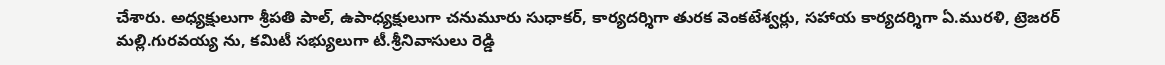చేశారు. అధ్యక్షులుగా శ్రీపతి పాల్‌, ఉపాధ్యక్షులుగా చనుమూరు సుధాకర్‌, కార్యదర్శిగా తురక వెంకటేశ్వర్లు, సహాయ కార్యదర్శిగా ఏ.మురళి, ట్రెజరర్‌ మల్లి.గురవయ్య ను, కమిటీ సభ్యులుగా టీ.శ్రీనివాసులు రెడ్డి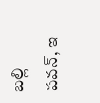బల్లి పవన్‌, ఇ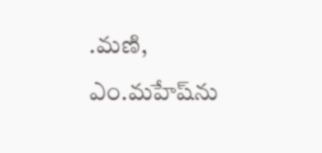.మణి, ఎం.మహేష్‌ను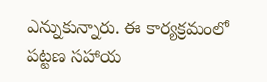ఎన్నుకున్నారు. ఈ కార్యక్రమంలో పట్టణ సహాయ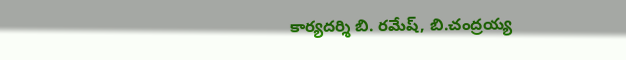కార్యదర్శి బి. రమేష్‌, బి.చంద్రయ్య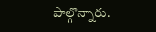పాల్గొన్నారు.